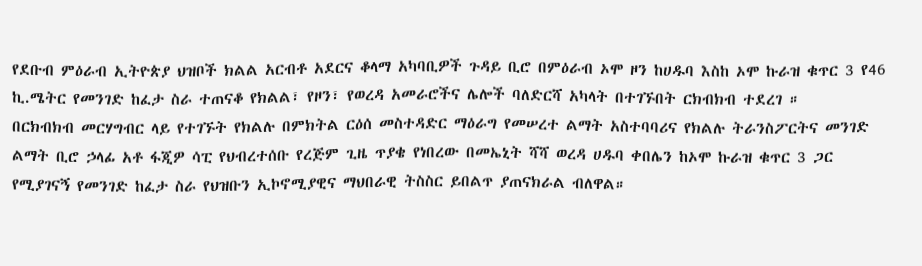የደቡብ ምዕራብ ኢትዮጵያ ህዝቦች ክልል አርብቶ አደርና ቆላማ አካባቢዎች ጉዳይ ቢሮ በምዕራብ ኦሞ ዞን ከሀዱባ እስከ ኦሞ ኩራዝ ቁጥር 3 የ46 ኪ.ሜትር የመንገድ ከፈታ ስራ ተጠናቆ የክልል፣ የዞን፣ የወረዳ አመራሮችና ሌሎች ባለድርሻ አካላት በተገኙበት ርክብክብ ተደረገ ።
በርክብክብ መርሃግብር ላይ የተገኙት የክልሉ በምክትል ርዕሰ መስተዳድር ማዕራግ የመሠረተ ልማት አስተባባሪና የክልሉ ትራንስፖርትና መንገድ ልማት ቢሮ ኃላፊ አቶ ፋጂዎ ሳፒ የህብረተሰቡ የረጅም ጊዜ ጥያቄ የነበረው በመኤኒት ሻሻ ወረዳ ሀዱባ ቀበሌን ከኦሞ ኩራዝ ቁጥር 3 ጋር የሚያገናኝ የመንገድ ከፈታ ስራ የህዝቡን ኢኮኖሚያዊና ማህበራዊ ትስስር ይበልጥ ያጠናክራል ብለዋል።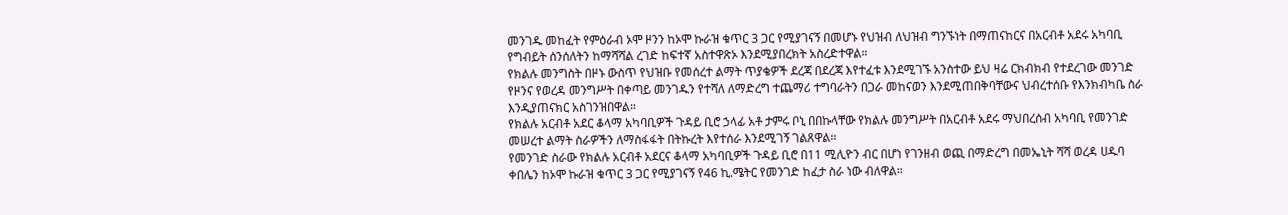መንገዱ መከፈት የምዕራብ ኦሞ ዞንን ከኦሞ ኩራዝ ቁጥር 3 ጋር የሚያገናኝ በመሆኑ የህዝብ ለህዝብ ግንኙነት በማጠናከርና በአርብቶ አደሩ አካባቢ የግብይት ሰንሰለትን ከማሻሻል ረገድ ከፍተኛ አስተዋጽኦ እንደሚያበረክት አስረድተዋል።
የክልሉ መንግስት በዞኑ ውስጥ የህዝቡ የመሰረተ ልማት ጥያቄዎች ደረጃ በደረጃ እየተፈቱ እንደሚገኙ አንስተው ይህ ዛሬ ርክብክብ የተደረገው መንገድ የዞንና የወረዳ መንግሥት በቀጣይ መንገዱን የተሻለ ለማድረግ ተጨማሪ ተግባራትን በጋራ መከናወን እንደሚጠበቅባቸውና ህብረተሰቡ የእንክብካቤ ስራ እንዲያጠናክር አስገንዝበዋል።
የክልሉ አርብቶ አደር ቆላማ አካባቢዎች ጉዳይ ቢሮ ኃላፊ አቶ ታምሩ ቦኒ በበኩላቸው የክልሉ መንግሥት በአርብቶ አደሩ ማህበረሰብ አካባቢ የመንገድ መሠረተ ልማት ስራዎችን ለማስፋፋት በትኩረት እየተሰራ እንደሚገኝ ገልጸዋል፡፡
የመንገድ ስራው የክልሉ አርብቶ አደርና ቆላማ አካባቢዎች ጉዳይ ቢሮ በ11 ሚሊዮን ብር በሆነ የገንዘብ ወጪ በማድረግ በመኤኒት ሻሻ ወረዳ ሀዱባ ቀበሌን ከኦሞ ኩራዝ ቁጥር 3 ጋር የሚያገናኝ የ46 ኪ.ሜትር የመንገድ ከፈታ ስራ ነው ብለዋል።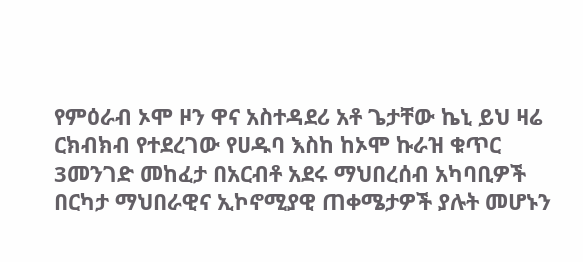የምዕራብ ኦሞ ዞን ዋና አስተዳደሪ አቶ ጌታቸው ኬኒ ይህ ዛሬ ርክብክብ የተደረገው የሀዱባ እስከ ከኦሞ ኩራዝ ቁጥር 3መንገድ መከፈታ በአርብቶ አደሩ ማህበረሰብ አካባቢዎች በርካታ ማህበራዊና ኢኮኖሚያዊ ጠቀሜታዎች ያሉት መሆኑን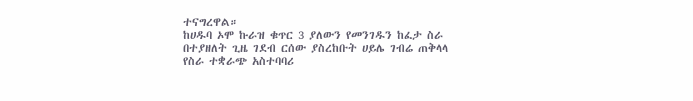ተናግረዋል።
ከሀዱባ ኦሞ ኩራዝ ቁጥር 3 ያለውን የመንገዱን ከፈታ ስራ በተያዘለት ጊዜ ገደብ ርሰው ያስረከቡት ሀይሌ ገብሬ ጠቅላላ የስራ ተቋራጭ አስተባባሪ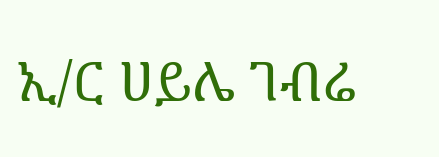ኢ/ር ሀይሌ ገብሬ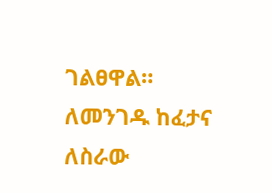ገልፀዋል።
ለመንገዱ ከፈታና ለስራው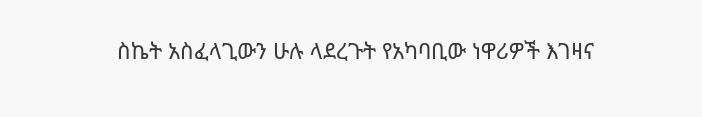ስኬት አስፈላጊውን ሁሉ ላደረጉት የአካባቢው ነዋሪዎች እገዛና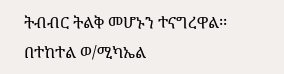ትብብር ትልቅ መሆኑን ተናግረዋል፡፡
በተከተል ወ/ሚካኤል